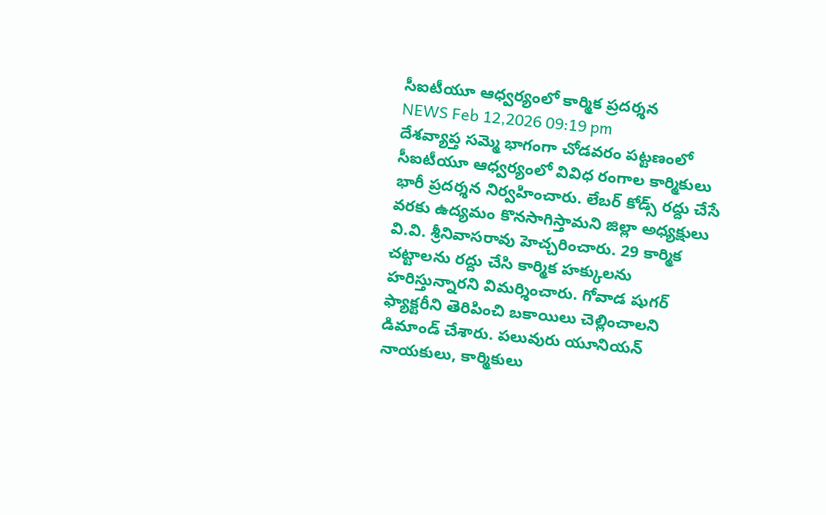సీఐటీయూ ఆధ్వర్యంలో కార్మిక ప్రదర్శన
NEWS Feb 12,2026 09:19 pm
దేశవ్యాప్త సమ్మె భాగంగా చోడవరం పట్టణంలో సీఐటీయూ ఆధ్వర్యంలో వివిధ రంగాల కార్మికులు భారీ ప్రదర్శన నిర్వహించారు. లేబర్ కోడ్స్ రద్దు చేసే వరకు ఉద్యమం కొనసాగిస్తామని జిల్లా అధ్యక్షులు వి.వి. శ్రీనివాసరావు హెచ్చరించారు. 29 కార్మిక చట్టాలను రద్దు చేసి కార్మిక హక్కులను హరిస్తున్నారని విమర్శించారు. గోవాడ షుగర్ ఫ్యాక్టరీని తెరిపించి బకాయిలు చెల్లించాలని డిమాండ్ చేశారు. పలువురు యూనియన్ నాయకులు, కార్మికులు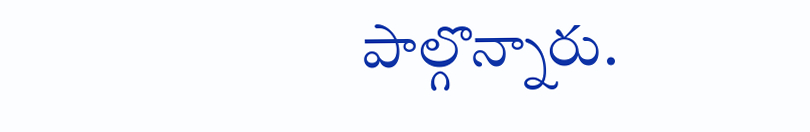పాల్గొన్నారు.